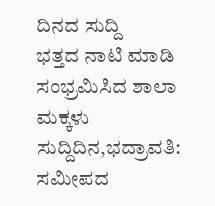ದಿನದ ಸುದ್ದಿ
ಭತ್ತದ ನಾಟಿ ಮಾಡಿ ಸಂಭ್ರಮಿಸಿದ ಶಾಲಾ ಮಕ್ಕಳು
ಸುದ್ದಿದಿನ,ಭದ್ರಾವತಿ: ಸಮೀಪದ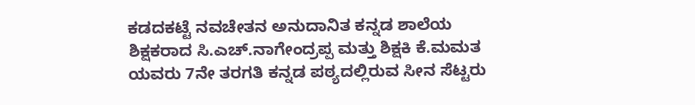ಕಡದಕಟ್ಟೆ ನವಚೇತನ ಅನುದಾನಿತ ಕನ್ನಡ ಶಾಲೆಯ ಶಿಕ್ಷಕರಾದ ಸಿ.ಎಚ್.ನಾಗೇಂದ್ರಪ್ಪ ಮತ್ತು ಶಿಕ್ಷಕಿ ಕೆ.ಮಮತ ಯವರು 7ನೇ ತರಗತಿ ಕನ್ನಡ ಪಠ್ಯದಲ್ಲಿರುವ ಸೀನ ಸೆಟ್ಟರು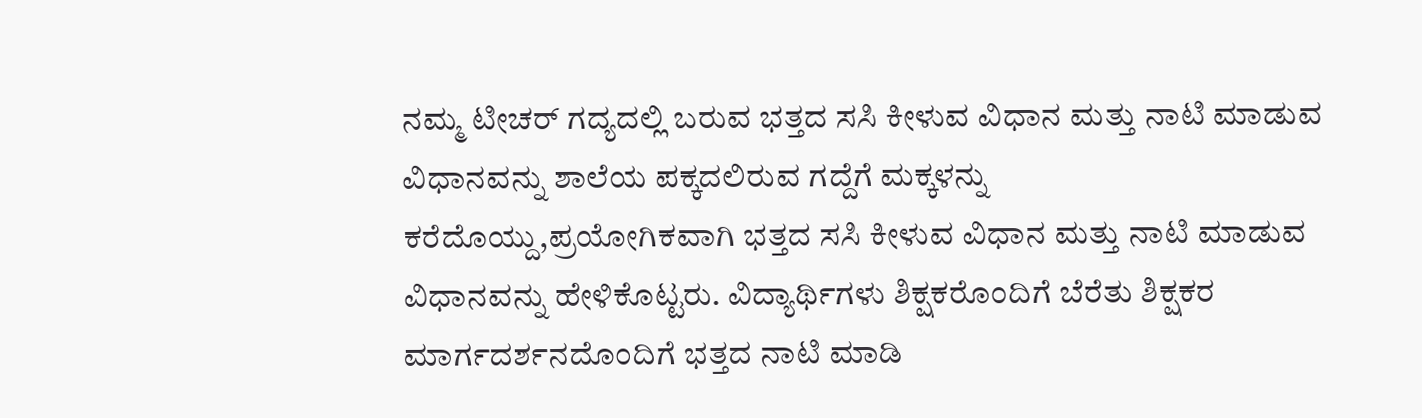ನಮ್ಮ ಟೀಚರ್ ಗದ್ಯದಲ್ಲಿ ಬರುವ ಭತ್ತದ ಸಸಿ ಕೀಳುವ ವಿಧಾನ ಮತ್ತು ನಾಟಿ ಮಾಡುವ ವಿಧಾನವನ್ನು ಶಾಲೆಯ ಪಕ್ಕದಲಿರುವ ಗದ್ದೆಗೆ ಮಕ್ಕಳನ್ನು ಕರೆದೊಯ್ದು,ಪ್ರಯೋಗಿಕವಾಗಿ ಭತ್ತದ ಸಸಿ ಕೀಳುವ ವಿಧಾನ ಮತ್ತು ನಾಟಿ ಮಾಡುವ ವಿಧಾನವನ್ನು ಹೇಳಿಕೊಟ್ಟರು. ವಿದ್ಯಾರ್ಥಿಗಳು ಶಿಕ್ಷಕರೊಂದಿಗೆ ಬೆರೆತು ಶಿಕ್ಷಕರ ಮಾರ್ಗದರ್ಶನದೊಂದಿಗೆ ಭತ್ತದ ನಾಟಿ ಮಾಡಿ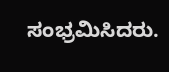ಸಂಭ್ರಮಿಸಿದರು.